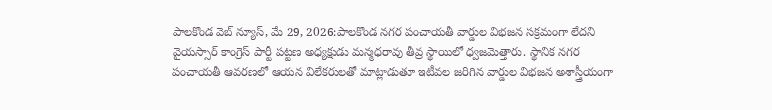పాలకొండ వెబ్ న్యూస్, మే 29, 2026:పాలకొండ నగర పంచాయతీ వార్డుల విభజన సక్రమంగా లేదని వైయస్సార్ కాంగ్రెస్ పార్టీ పట్టణ అధ్యక్షుడు మన్మధరావు తీవ్ర స్థాయిలో ధ్వజమెత్తారు. స్థానిక నగర పంచాయతీ ఆవరణలో ఆయన విలేకరులతో మాట్లాడుతూ ఇటీవల జరిగిన వార్డుల విభజన అశాస్త్రీయంగా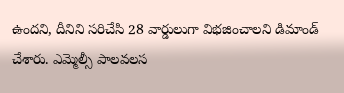ఉందని, దీనిని సరిచేసి 28 వార్డులుగా విభజించాలని డిమాండ్ చేశారు. ఎమ్మెల్సీ పాలవలస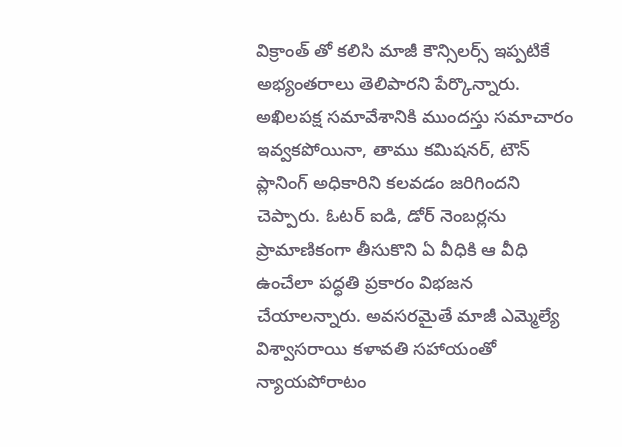విక్రాంత్ తో కలిసి మాజీ కౌన్సిలర్స్ ఇప్పటికే అభ్యంతరాలు తెలిపారని పేర్కొన్నారు. అఖిలపక్ష సమావేశానికి ముందస్తు సమాచారం ఇవ్వకపోయినా, తాము కమిషనర్, టౌన్ ప్లానింగ్ అధికారిని కలవడం జరిగిందని చెప్పారు. ఓటర్ ఐడి, డోర్ నెంబర్లను ప్రామాణికంగా తీసుకొని ఏ వీధికి ఆ వీధి ఉంచేలా పద్ధతి ప్రకారం విభజన చేయాలన్నారు. అవసరమైతే మాజీ ఎమ్మెల్యే విశ్వాసరాయి కళావతి సహాయంతో న్యాయపోరాటం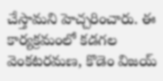చేస్తామని హెచ్చరించారు. ఈ కార్యక్రమంలో కడగల వెంకటరమణ, కొడెం విజయ్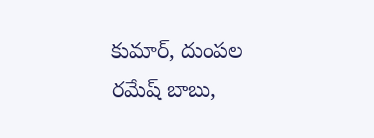కుమార్, దుంపల రమేష్ బాబు,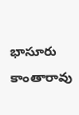భాసూరు కాంతారావు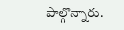పాల్గొన్నారు.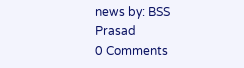news by: BSS Prasad
0 Comments